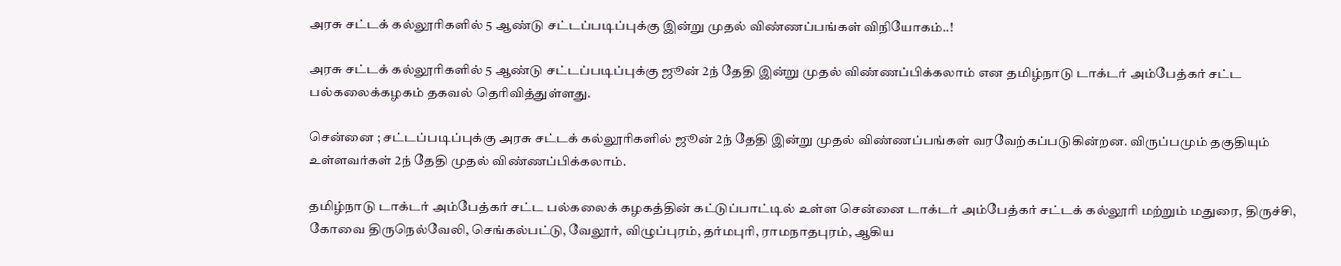அரசு சட்டக் கல்லூரிகளில் 5 ஆண்டு சட்டப்படிப்புக்கு இன்று முதல் விண்ணப்பங்கள் விநியோகம்..!

அரசு சட்டக் கல்லூரிகளில் 5 ஆண்டு சட்டப்படிப்புக்கு ஜூன் 2ந் தேதி இன்று முதல் விண்ணப்பிக்கலாம் என தமிழ்நாடு டாக்டர் அம்பேத்கர் சட்ட பல்கலைக்கழகம் தகவல் தெரிவித்துள்ளது.

சென்னை ; சட்டப்படிப்புக்கு அரசு சட்டக் கல்லூரிகளில் ஜூன் 2ந் தேதி இன்று முதல் விண்ணப்பங்கள் வரவேற்கப்படுகின்றன. விருப்பமும் தகுதியும் உள்ளவர்கள் 2ந் தேதி முதல் விண்ணப்பிக்கலாம்.

தமிழ்நாடு டாக்டர் அம்பேத்கர் சட்ட பல்கலைக் கழகத்தின் கட்டுப்பாட்டில் உள்ள சென்னை டாக்டர் அம்பேத்கர் சட்டக் கல்லூரி மற்றும் மதுரை, திருச்சி, கோவை திருநெல்வேலி, செங்கல்பட்டு, வேலூர், விழுப்புரம், தர்மபுரி, ராமநாதபுரம், ஆகிய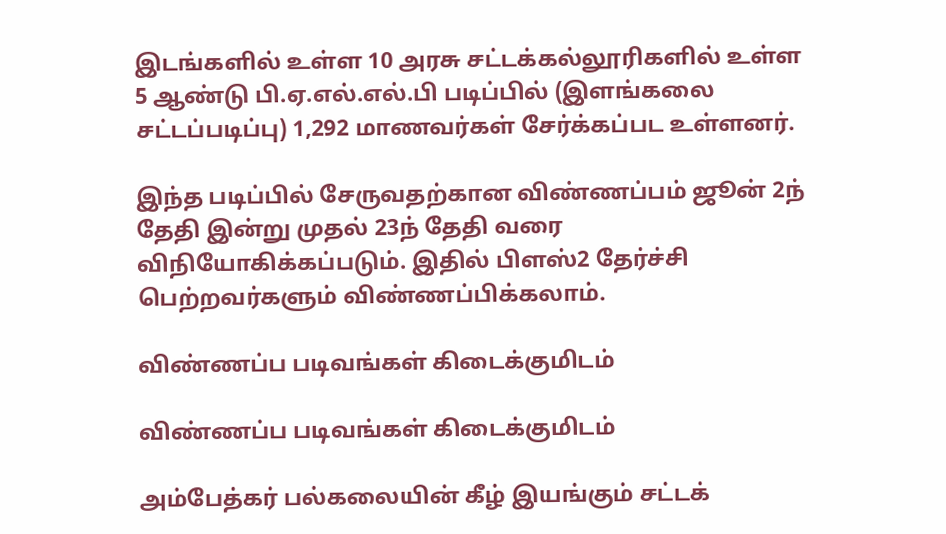இடங்களில் உள்ள 10 அரசு சட்டக்கல்லூரிகளில் உள்ள 5 ஆண்டு பி.ஏ.எல்.எல்.பி படிப்பில் (இளங்கலை சட்டப்படிப்பு) 1,292 மாணவர்கள் சேர்க்கப்பட உள்ளனர்.

இந்த படிப்பில் சேருவதற்கான விண்ணப்பம் ஜூன் 2ந் தேதி இன்று முதல் 23ந் தேதி வரை விநியோகிக்கப்படும். இதில் பிளஸ்2 தேர்ச்சி பெற்றவர்களும் விண்ணப்பிக்கலாம்.

விண்ணப்ப படிவங்கள் கிடைக்குமிடம்

விண்ணப்ப படிவங்கள் கிடைக்குமிடம்

அம்பேத்கர் பல்கலையின் கீழ் இயங்கும் சட்டக்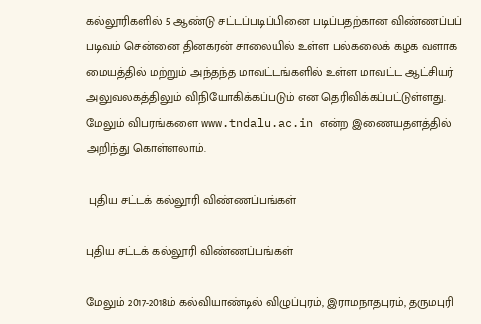கல்லூரிகளில் 5 ஆண்டு சட்டப்படிப்பினை படிப்பதற்கான விண்ணப்பப் படிவம் சென்னை தினகரன் சாலையில் உள்ள பல்கலைக் கழக வளாக மையத்தில் மற்றும் அந்தந்த மாவட்டங்களில் உள்ள மாவட்ட ஆட்சியர் அலுவலகத்திலும் விநியோகிக்கப்படும் என தெரிவிக்கப்பட்டுள்ளது. மேலும் விபரங்களை www.tndalu.ac.in என்ற இணையதளத்தில் அறிந்து கொள்ளலாம்.

 புதிய சட்டக் கல்லூரி விண்ணப்பங்கள்

புதிய சட்டக் கல்லூரி விண்ணப்பங்கள்

மேலும் 2017-2018ம் கல்வியாண்டில் விழுப்புரம், இராமநாதபுரம், தருமபுரி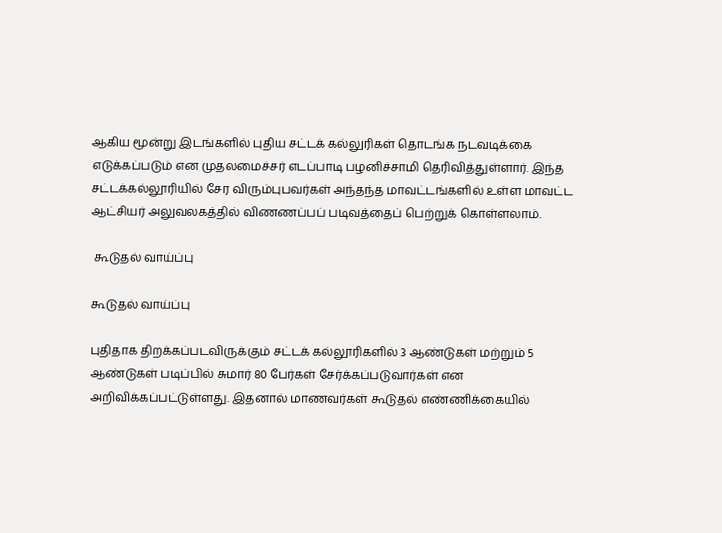ஆகிய மூன்று இடங்களில் புதிய சட்டக் கல்லுரிகள் தொடங்க நடவடிக்கை எடுக்கப்படும் என முதலமைச்சர் எடப்பாடி பழனிச்சாமி தெரிவித்துள்ளார். இந்த சட்டக்கல்லூரியில் சேர விரும்புபவர்கள் அந்தந்த மாவட்டங்களில் உள்ள மாவட்ட ஆட்சியர் அலுவலகத்தில் விணணப்பப் படிவத்தைப் பெற்றுக் கொள்ளலாம்.

 கூடுதல் வாய்ப்பு

கூடுதல் வாய்ப்பு

புதிதாக திறக்கப்படவிருக்கும் சட்டக் கல்லூரிகளில் 3 ஆண்டுகள் மற்றும் 5 ஆண்டுகள் படிப்பில் சுமார் 80 பேர்கள் சேர்க்கப்படுவார்கள் என அறிவிக்கப்பட்டுள்ளது. இதனால் மாணவர்கள் கூடுதல் எண்ணிக்கையில்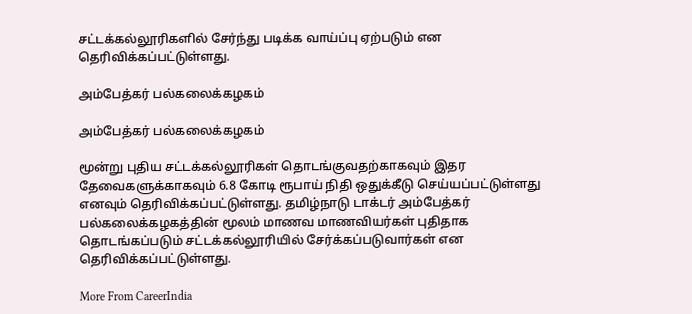சட்டக்கல்லூரிகளில் சேர்ந்து படிக்க வாய்ப்பு ஏற்படும் என தெரிவிக்கப்பட்டுள்ளது.

அம்பேத்கர் பல்கலைக்கழகம்

அம்பேத்கர் பல்கலைக்கழகம்

மூன்று புதிய சட்டக்கல்லூரிகள் தொடங்குவதற்காகவும் இதர தேவைகளுக்காகவும் 6.8 கோடி ரூபாய் நிதி ஒதுக்கீடு செய்யப்பட்டுள்ளது எனவும் தெரிவிக்கப்பட்டுள்ளது. தமிழ்நாடு டாக்டர் அம்பேத்கர் பல்கலைக்கழகத்தின் மூலம் மாணவ மாணவியர்கள் புதிதாக தொடங்கப்படும் சட்டக்கல்லூரியில் சேர்க்கப்படுவார்கள் என தெரிவிக்கப்பட்டுள்ளது.

More From CareerIndia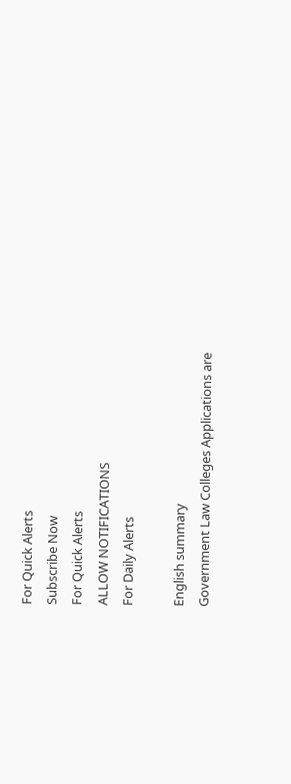For Quick Alerts
Subscribe Now
For Quick Alerts
ALLOW NOTIFICATIONS
For Daily Alerts

English summary
Government Law Colleges Applications are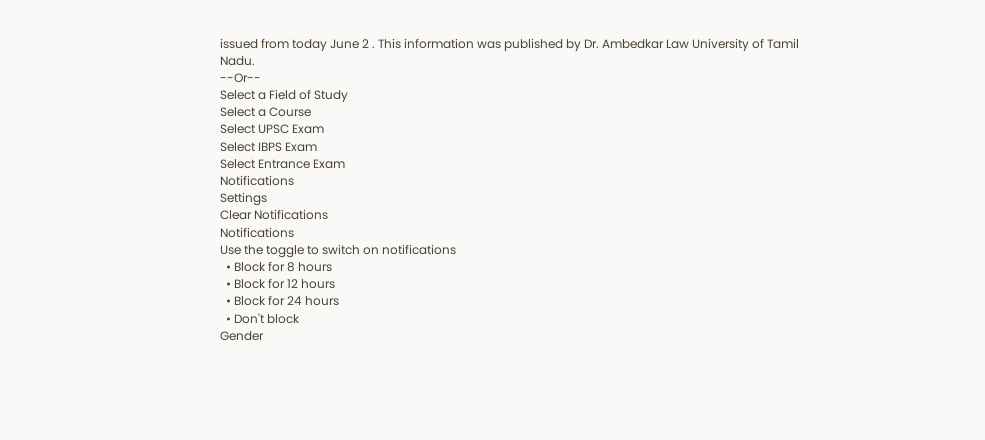issued from today June 2 . This information was published by Dr. Ambedkar Law University of Tamil Nadu.
--Or--
Select a Field of Study
Select a Course
Select UPSC Exam
Select IBPS Exam
Select Entrance Exam
Notifications
Settings
Clear Notifications
Notifications
Use the toggle to switch on notifications
  • Block for 8 hours
  • Block for 12 hours
  • Block for 24 hours
  • Don't block
Gender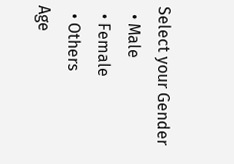Select your Gender
  • Male
  • Female
  • Others
Age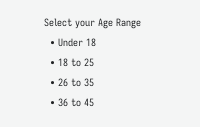Select your Age Range
  • Under 18
  • 18 to 25
  • 26 to 35
  • 36 to 45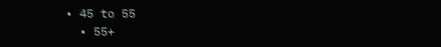• 45 to 55
  • 55+